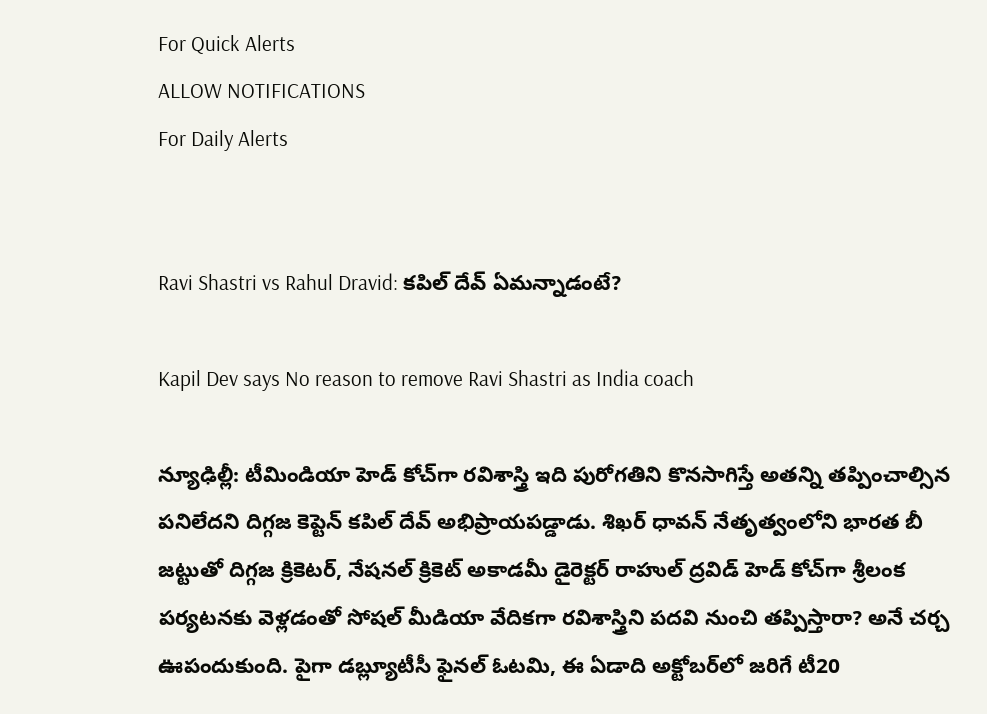For Quick Alerts
ALLOW NOTIFICATIONS
For Daily Alerts


Ravi Shastri vs Rahul Dravid: కపిల్ దేవ్ ఏమన్నాడంటే?

Kapil Dev says No reason to remove Ravi Shastri as India coach

న్యూఢిల్లీ: టీమిండియా హెడ్ కోచ్‌గా రవిశాస్త్రి ఇది పురోగతిని కొనసాగిస్తే అతన్ని తప్పించాల్సిన పనిలేదని దిగ్గజ కెప్టెన్ కపిల్ దేవ్ అభిప్రాయపడ్డాడు. శిఖర్ ధావన్ నేతృత్వంలోని భారత బీ జట్టుతో దిగ్గజ క్రికెటర్, నేషనల్ క్రికెట్ అకాడమీ డైరెక్టర్ రాహుల్ ద్రవిడ్ హెడ్ కోచ్‌గా శ్రీలంక పర్యటనకు వెళ్లడంతో సోషల్ మీడియా వేదికగా రవిశాస్త్రిని పదవి నుంచి తప్పిస్తారా? అనే చర్చ ఊపందుకుంది. పైగా డబ్ల్యూటీసీ ఫైనల్ ఓటమి, ఈ ఏడాది అక్టోబర్‌లో జరిగే టీ20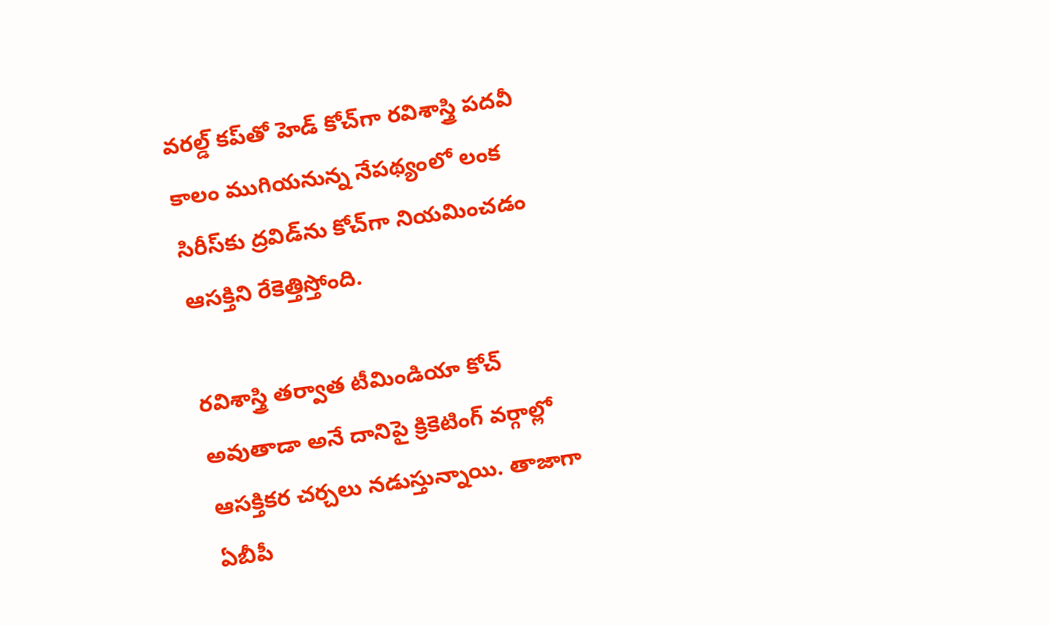వరల్డ్ కప్‌తో హెడ్ కోచ్‌గా రవిశాస్త్రి పదవీ కాలం ముగియనున్న నేపథ్యంలో లంక సిరీస్‌కు ద్రవిడ్‌ను కోచ్‌గా నియమించడం ఆసక్తిని రేకెత్తిస్తోంది.

రవిశాస్త్రి తర్వాత టీమిండియా కోచ్‌ అవుతాడా అనే దానిపై క్రికెటింగ్ వర్గాల్లో ఆసక్తికర చర్చలు నడుస్తున్నాయి. తాజాగా ఏబీపీ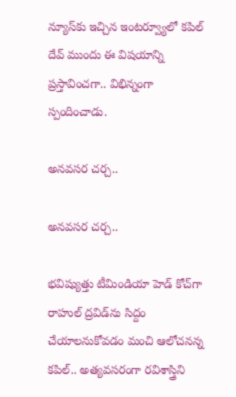న్యూస్‌కు ఇచ్చిన ఇంటర్వ్యూలో కపిల్ దేవ్ ముందు ఈ విషయాన్ని ప్రస్తావించగా.. విభిన్నంగా స్పందించాడు.

అనవసర చర్చ..

అనవసర చర్చ..

భవిష్యుత్తు టీమిండియా హెడ్ కోచ్‌గా రాహుల్ ద్రవిడ్‌ను సిద్దం చేయాలనుకోవడం మంచి ఆలోచనన్న కపిల్.. అత్యవసరంగా రవిశాస్త్రిని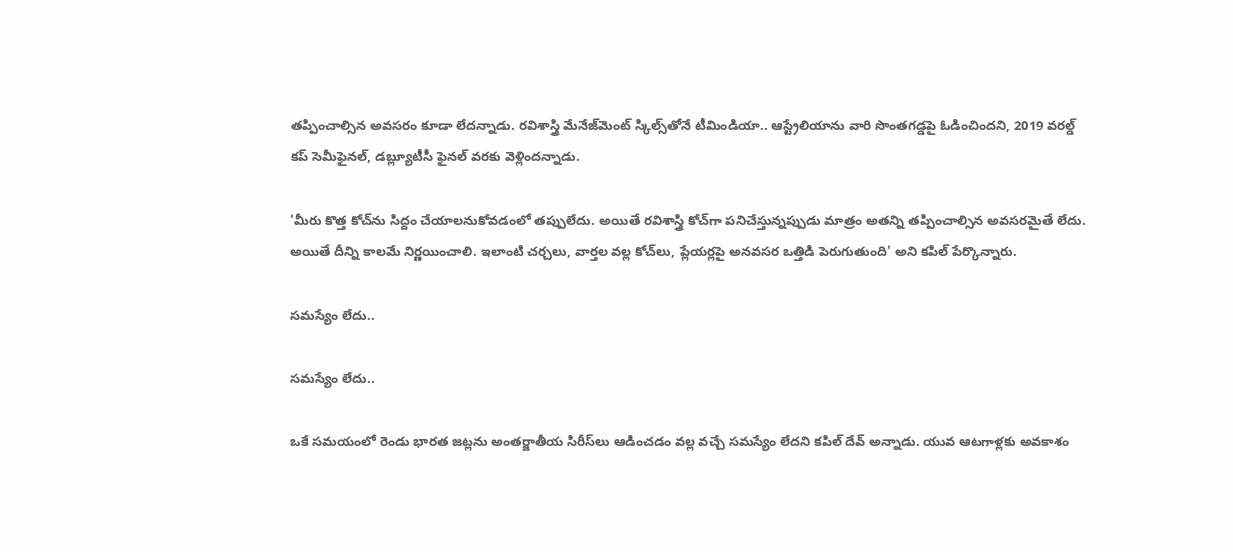తప్పించాల్సిన అవసరం కూడా లేదన్నాడు. రవిశాస్త్రి మేనేజ్‌మెంట్ స్కిల్స్‌తోనే టీమిండియా.. ఆస్ట్రేలియాను వారి సొంతగడ్డపై ఓడించిందని, 2019 వరల్డ్ కప్ సెమీఫైనల్, డబ్ల్యూటీసీ ఫైనల్ వరకు వెళ్లిందన్నాడు.

'మీరు కొత్త కోచ్‌ను సిద్దం చేయాలనుకోవడంలో తప్పులేదు. అయితే రవిశాస్త్రి కోచ్‌గా పనిచేస్తున్నప్పుడు మాత్రం అతన్ని తప్పించాల్సిన అవసరమైతే లేదు. అయితే దీన్ని కాలమే నిర్ణయించాలి. ఇలాంటి చర్చలు, వార్తల వల్ల కోచ్‌లు, ప్లేయర్లపై అనవసర ఒత్తిడి పెరుగుతుంది' అని కపిల్ పేర్కొన్నారు.

సమస్యేం లేదు..

సమస్యేం లేదు..

ఒకే సమయంలో రెండు భారత జట్లను అంతర్జాతీయ సిరీస్‌లు ఆడించడం వల్ల వచ్చే సమస్యేం లేదని కపిల్ దేవ్ అన్నాడు. యువ ఆటగాళ్లకు అవకాశం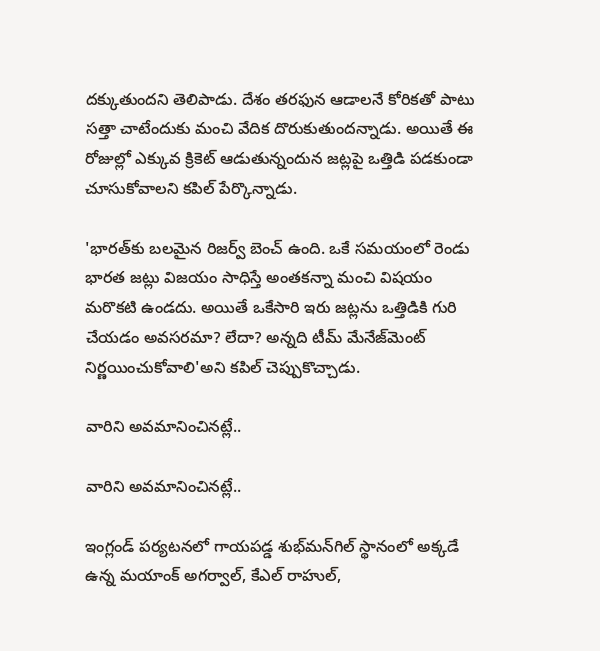దక్కుతుందని తెలిపాడు. దేశం తరఫున ఆడాలనే కోరికతో పాటు సత్తా చాటేందుకు మంచి వేదిక దొరుకుతుందన్నాడు. అయితే ఈ రోజుల్లో ఎక్కువ క్రికెట్ ఆడుతున్నందున జట్లపై ఒత్తిడి పడకుండా చూసుకోవాలని కపిల్ పేర్కొన్నాడు.

'భారత్‌కు బలమైన రిజర్వ్ బెంచ్ ఉంది. ఒకే సమయంలో రెండు భారత జట్లు విజయం సాధిస్తే అంతకన్నా మంచి విషయం మరొకటి ఉండదు. అయితే ఒకేసారి ఇరు జట్లను ఒత్తిడికి గురి చేయడం అవసరమా? లేదా? అన్నది టీమ్ మేనేజ్‌మెంట్ నిర్ణయించుకోవాలి'అని కపిల్ చెప్పుకొచ్చాడు.

వారిని అవమానించినట్లే..

వారిని అవమానించినట్లే..

ఇంగ్లండ్ పర్యటనలో గాయపడ్డ శుభ్‌మన్‌గిల్ స్థానంలో అక్కడే ఉన్న మయాంక్ అగర్వాల్, కేఎల్ రాహుల్,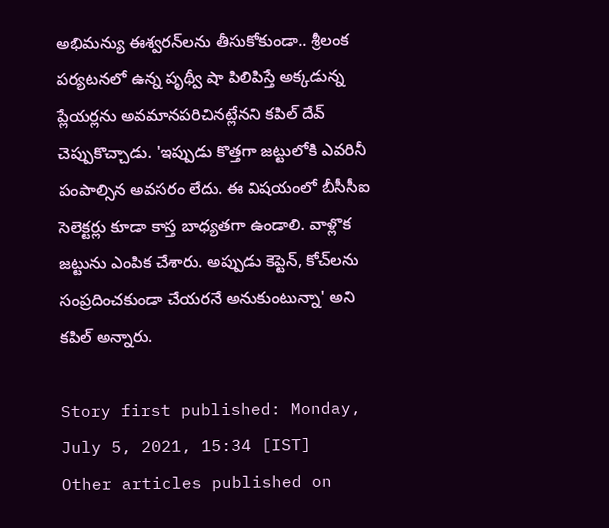అభిమన్యు ఈశ్వరన్‌లను తీసుకోకుండా.. శ్రీలంక పర్యటనలో ఉన్న పృథ్వీ షా పిలిపిస్తే అక్కడున్న ప్లేయర్లను అవమానపరిచినట్లేనని కపిల్ దేవ్ చెప్పుకొచ్చాడు. 'ఇప్పుడు కొత్తగా జట్టులోకి ఎవరినీ పంపాల్సిన అవసరం లేదు. ఈ విషయంలో బీసీసీఐ సెలెక్టర్లు కూడా కాస్త బాధ్యతగా ఉండాలి. వాళ్లొక జట్టును ఎంపిక చేశారు. అప్పుడు కెప్టెన్‌, కోచ్‌లను సంప్రదించకుండా చేయరనే అనుకుంటున్నా' అని కపిల్ అన్నారు.

Story first published: Monday, July 5, 2021, 15:34 [IST]
Other articles published on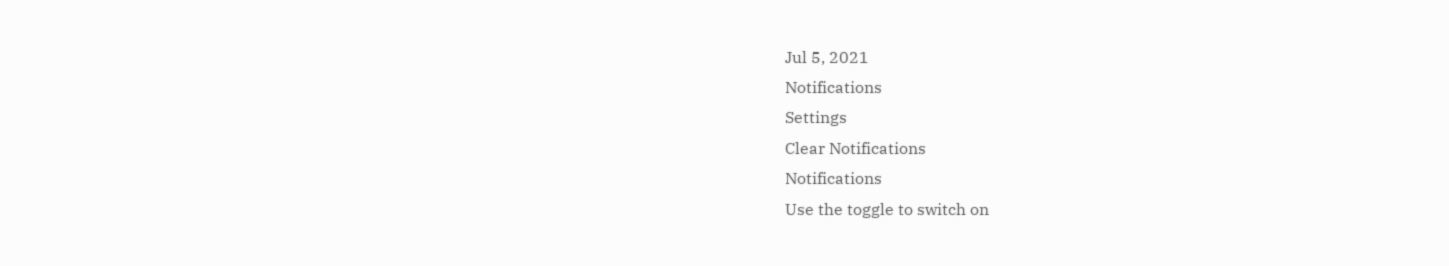Jul 5, 2021
Notifications
Settings
Clear Notifications
Notifications
Use the toggle to switch on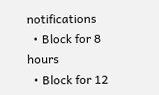notifications
  • Block for 8 hours
  • Block for 12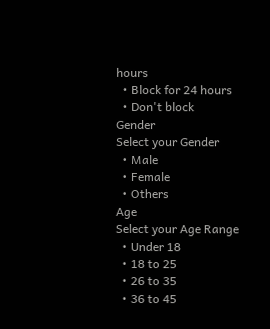hours
  • Block for 24 hours
  • Don't block
Gender
Select your Gender
  • Male
  • Female
  • Others
Age
Select your Age Range
  • Under 18
  • 18 to 25
  • 26 to 35
  • 36 to 45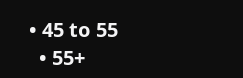• 45 to 55
  • 55+